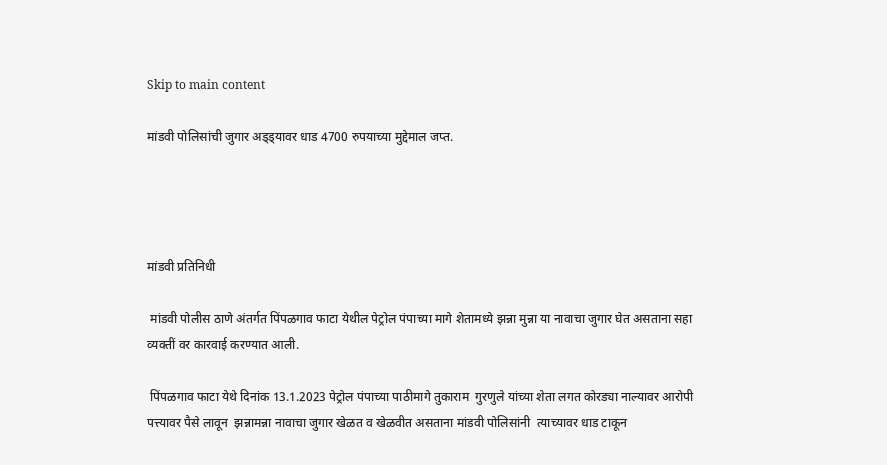Skip to main content

मांडवी पोलिसांची जुगार अड्ड्यावर धाड 4700 रुपयाच्या मुद्देमाल जप्त.




मांडवी प्रतिनिधी

 मांडवी पोलीस ठाणे अंतर्गत पिंपळगाव फाटा येथील पेट्रोल पंपाच्या मागे शेतामध्ये झन्ना मुन्ना या नावाचा जुगार घेत असताना सहा व्यक्तीं वर कारवाई करण्यात आली.

 पिंपळगाव फाटा येथे दिनांक 13.1.2023 पेट्रोल पंपाच्या पाठीमागे तुकाराम  गुरणुले यांच्या शेता लगत कोरड्या नाल्यावर आरोपी पत्त्यावर पैसे लावून  झन्नामन्ना नावाचा जुगार खेळत व खेळवीत असताना मांडवी पोलिसांनी  त्याच्यावर धाड टाकून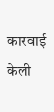कारवाई केली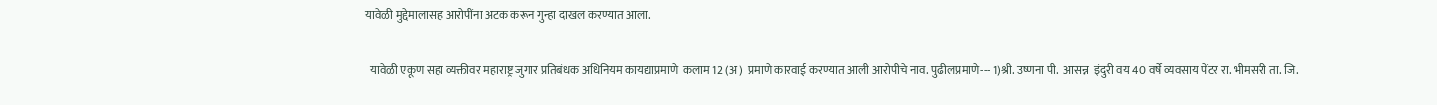यावेळी मुद्देमालासह आरोपींना अटक करून गुन्हा दाखल करण्यात आला.

  यावेळी एकूण सहा व्यक्तीवर महाराष्ट्र जुगार प्रतिबंधक अधिनियम कायद्याप्रमाणे  कलाम 12 (अ)  प्रमाणे कारवाई करण्यात आली आरोपीचे नाव. पुढीलप्रमाणे--- 1)श्री. उष्णना पी.  आसन्न  इंदुरी वय 40 वर्षे व्यवसाय पेंटर रा. भीमसरी ता. जि.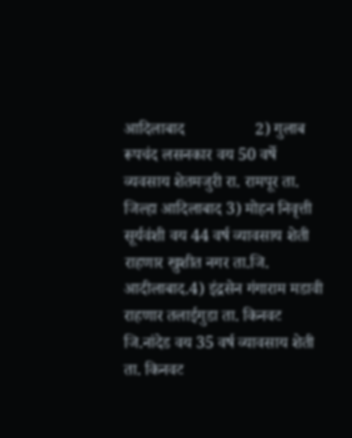आदिलाबाद                 2) गुलाब रूपचंद लसनकार वय 50 वर्षे व्यवसाय शेतमजुरी रा. रामपूर ता. जिल्हा आदिलाबाद 3) मोहन निवृत्ती सूर्यवंशी वय 44 वर्ष व्यावसाय शेती राहणार खुशीत नगर ता.जि. आदीलाबाद.4) इंद्रसेन गंगाराम मडावी राहणार तलाईगुडा ता. किनवट जि.नांदेड वय 35 वर्ष व्यावसाय शेती   ता. किनवट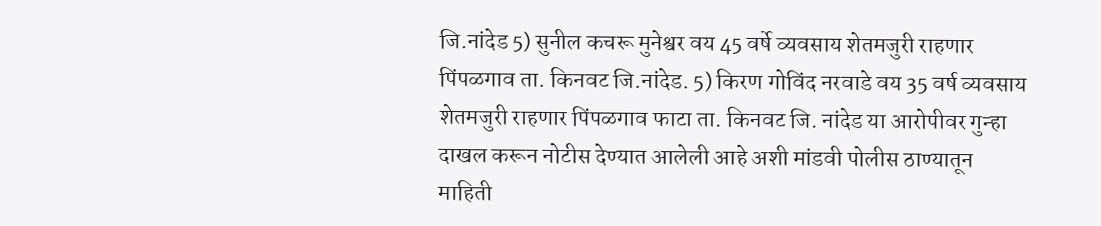जि.नांदेड 5) सुनील कचरू मुनेश्वर वय 45 वर्षे व्यवसाय शेतमजुरी राहणार पिंपळगाव ता. किनवट जि.नांदेड. 5) किरण गोविंद नरवाडे वय 35 वर्ष व्यवसाय शेतमजुरी राहणार पिंपळगाव फाटा ता. किनवट जि. नांदेड या आरोपीवर गुन्हा दाखल करून नोटीस देण्यात आलेली आहे अशी मांडवी पोलीस ठाण्यातून माहिती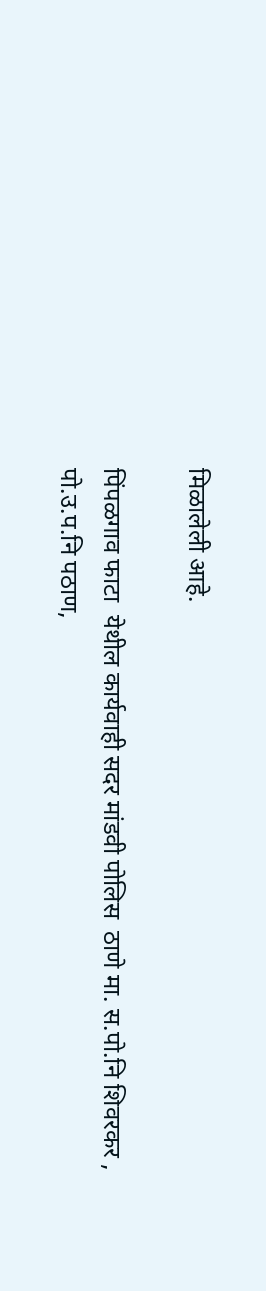मिळालेली आहे.

पिंपळगाव फाटा  येथील कार्यवाही सदर मांडवी पोलिस  ठाणे मा. स.पो.नि शिवरकर , पो.उ.प.नि पठाण,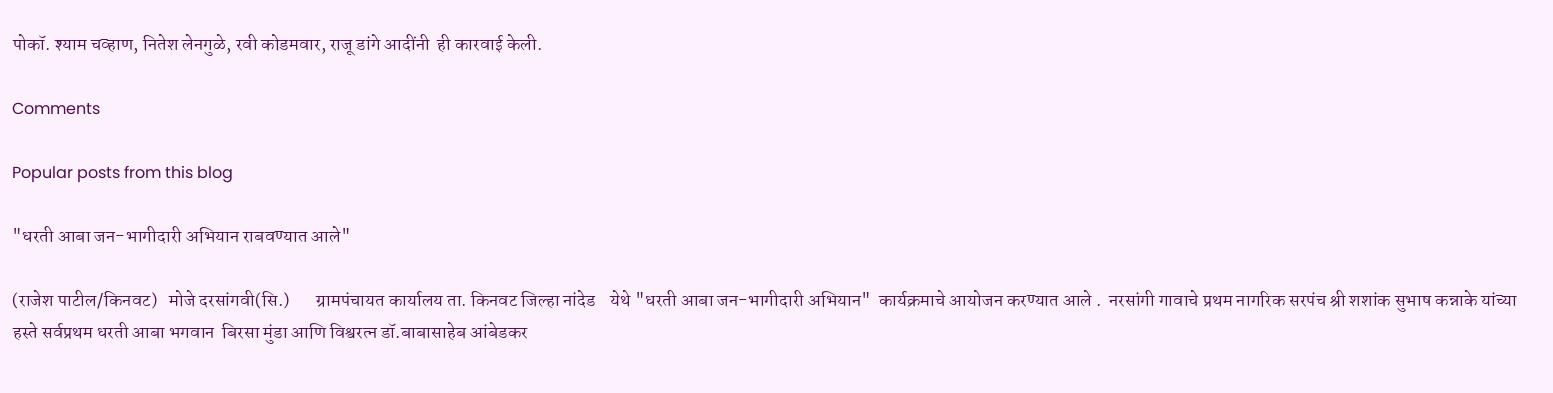पोकॉ. श्याम चव्हाण, नितेश लेनगुळे, रवी कोडमवार, राजू डांगे आदींनी  ही कारवाई केली.

Comments

Popular posts from this blog

"धरती आबा जन-भागीदारी अभियान राबवण्यात आले"

(राजेश पाटील/किनवट)   मोजे दरसांगवी(सि.)       ग्रामपंचायत कार्यालय ता. किनवट जिल्हा नांदेड    येथे "धरती आबा जन-भागीदारी अभियान"  कार्यक्रमाचे आयोजन करण्यात आले .  नरसांगी गावाचे प्रथम नागरिक सरपंच श्री शशांक सुभाष कन्नाके यांच्या हस्ते सर्वप्रथम धरती आबा भगवान  बिरसा मुंडा आणि विश्वरत्न डॉ.बाबासाहेब आंबेडकर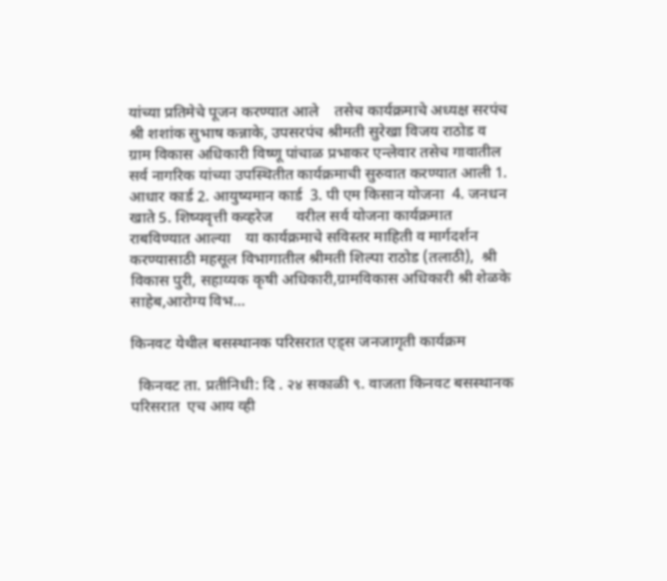यांच्या प्रतिमेचे पूजन करण्यात आले    तसेच कार्यक्रमाचे अध्यक्ष सरपंच श्री शशांक सुभाष कन्नाके, उपसरपंच श्रीमती सुरेखा विजय राठोड व ग्राम विकास अधिकारी विष्णू पांचाळ प्रभाकर एन्लेवार तसेच गावातील सर्व नागरिक यांच्या उपस्थितीत कार्यक्रमाची सुरुवात करण्यात आली 1. आधार कार्ड 2. आयुष्यमान कार्ड  3. पी एम किसान योजना  4. जनधन खाते 5. शिष्यवृत्ती कव्हरेज      वरील सर्व योजना कार्यक्रमात राबविण्यात आल्या    या कार्यक्रमाचे सविस्तर माहिती व मार्गदर्शन करण्यासाठी महसूल विभागातील श्रीमती शिल्पा राठोड (तलाठी),  श्री विकास पुरी, सहाय्यक कृषी अधिकारी,ग्रामविकास अधिकारी श्री शेळके साहेब,आरोग्य विभ...

किनवट येथील बसस्थानक परिसरात एड्स जनजागृती कार्यक्रम

  किनवट ता. प्रतीनिधी: दि . २४ सकाळी ९. वाजता किनवट बसस्थानक परिसरात  एच आय व्ही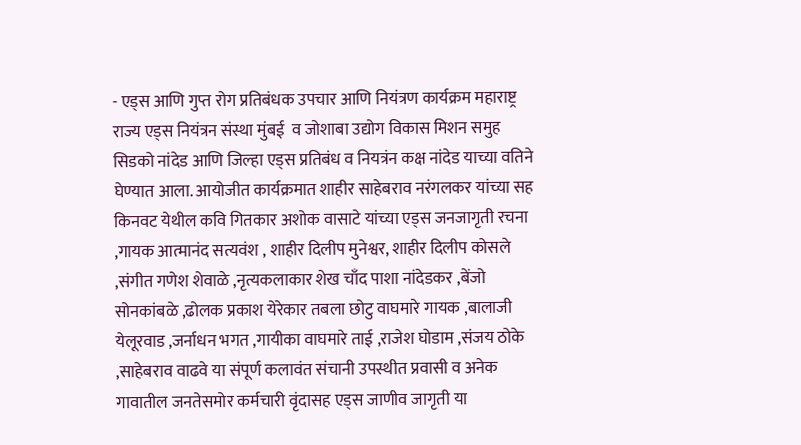- एड्स आणि गुप्त रोग प्रतिबंधक उपचार आणि नियंत्रण कार्यक्रम महाराष्ट्र राज्य एड्स नियंत्रन संस्था मुंबई  व जोशाबा उद्योग विकास मिशन समुह सिडको नांदेड आणि जिल्हा एड्स प्रतिबंध व नियत्रंन कक्ष नांदेड याच्या वतिने घेण्यात आला. आयोजीत कार्यक्रमात शाहीर साहेबराव नरंगलकर यांच्या सह किनवट येथील कवि गितकार अशोक वासाटे यांच्या एड्स जनजागृती रचना ,गायक आत्मानंद सत्यवंश , शाहीर दिलीप मुनेश्वर, शाहीर दिलीप कोसले ,संगीत गणेश शेवाळे ,नृत्यकलाकार शेख चाँद पाशा नांदेडकर ,बेंजो सोनकांबळे ,ढोलक प्रकाश येरेकार तबला छोटु वाघमारे गायक ,बालाजी येलूरवाड ,जर्नाधन भगत ,गायीका वाघमारे ताई ,राजेश घोडाम ,संजय ठोके ,साहेबराव वाढवे या संपूर्ण कलावंत संचानी उपस्थीत प्रवासी व अनेक गावातील जनतेसमोर कर्मचारी वृंदासह एड्स जाणीव जागृती या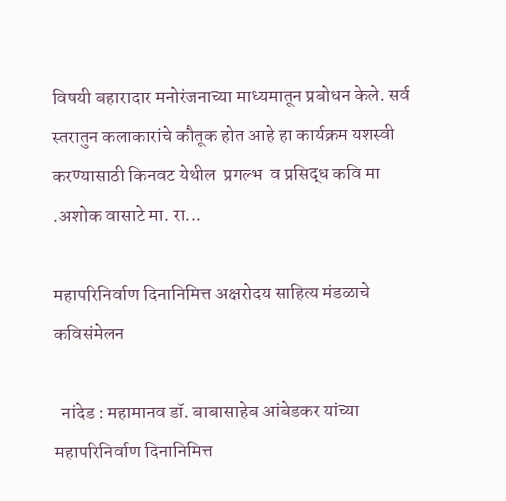विषयी बहारादार मनोरंजनाच्या माध्यमातून प्रबोधन केले. सर्व स्तरातुन कलाकारांचे कौतूक होत आहे हा कार्यक्रम यशस्वी करण्यासाठी किनवट येथील  प्रगल्भ  व प्रसिद्ध कवि मा .अशोक वासाटे मा. रा...

महापरिनिर्वाण दिनानिमित्त अक्षरोदय साहित्य मंडळाचे कविसंमेलन

  नांदेड : महामानव डॉ. बाबासाहेब आंबेडकर यांच्या महापरिनिर्वाण दिनानिमित्त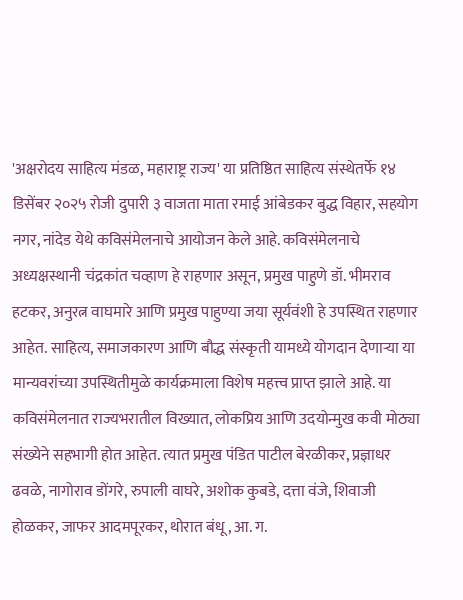'अक्षरोदय साहित्य मंडळ, महाराष्ट्र राज्य' या प्रतिष्ठित साहित्य संस्थेतर्फे १४ डिसेंबर २०२५ रोजी दुपारी ३ वाजता माता रमाई आंबेडकर बुद्ध विहार, सहयोग नगर, नांदेड येथे कविसंमेलनाचे आयोजन केले आहे. कविसंमेलनाचे अध्यक्षस्थानी चंद्रकांत चव्हाण हे राहणार असून, प्रमुख पाहुणे डॉ. भीमराव हटकर, अनुरत्न वाघमारे आणि प्रमुख पाहुण्या जया सूर्यवंशी हे उपस्थित राहणार आहेत. साहित्य, समाजकारण आणि बौद्ध संस्कृती यामध्ये योगदान देणाऱ्या या मान्यवरांच्या उपस्थितीमुळे कार्यक्रमाला विशेष महत्त्व प्राप्त झाले आहे. या कविसंमेलनात राज्यभरातील विख्यात, लोकप्रिय आणि उदयोन्मुख कवी मोठ्या संख्येने सहभागी होत आहेत. त्यात प्रमुख पंडित पाटील बेरळीकर, प्रज्ञाधर ढवळे, नागोराव डोंगरे, रुपाली वाघरे, अशोक कुबडे, दत्ता वंजे, शिवाजी होळकर, जाफर आदमपूरकर, थोरात बंधू, आ. ग.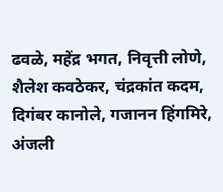ढवळे, महेंद्र भगत, निवृत्ती लोणे, शैलेश कवठेकर, चंद्रकांत कदम, दिगंबर कानोले, गजानन हिंगमिरे, अंजली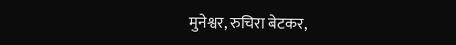मुनेश्वर, रुचिरा बेटकर,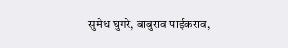सुमेध घुगरे, बाबुराव पाईकराव,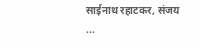साईनाथ रहाटकर, संजय ...